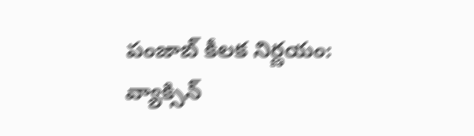పంజాబ్ కీలక నిర్ణయం: వ్యాక్సిన్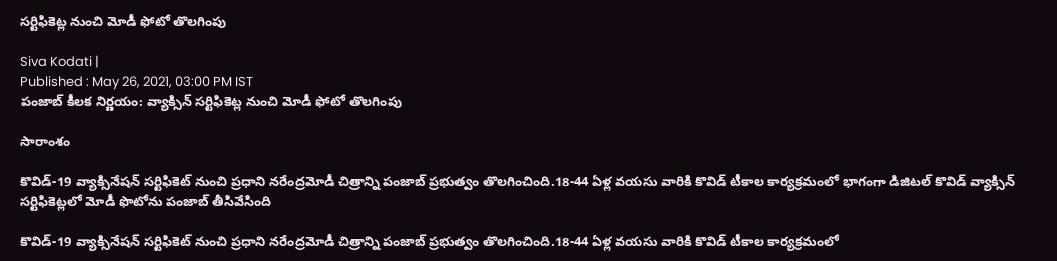సర్టిఫికెట్ల నుంచి మోడీ ఫోటో తొలగింపు

Siva Kodati |
Published : May 26, 2021, 03:00 PM IST
పంజాబ్ కీలక నిర్ణయం: వ్యాక్సిన్ సర్టిఫికెట్ల నుంచి మోడీ ఫోటో తొలగింపు

సారాంశం

కొవిడ్-19 వ్యాక్సినేషన్ సర్టిఫికెట్ నుంచి ప్రధాని నరేంద్రమోడీ చిత్రాన్ని పంజాబ్ ప్రభుత్వం తొలగించింది.18-44 ఏళ్ల వయసు వారికి కొవిడ్ టీకాల కార్యక్రమంలో భాగంగా డిజిటల్ కొవిడ్ వ్యాక్సిన్ సర్టిఫికెట్లలో మోడీ ఫొటోను పంజాబ్ తీసివేసింది

కొవిడ్-19 వ్యాక్సినేషన్ సర్టిఫికెట్ నుంచి ప్రధాని నరేంద్రమోడీ చిత్రాన్ని పంజాబ్ ప్రభుత్వం తొలగించింది.18-44 ఏళ్ల వయసు వారికి కొవిడ్ టీకాల కార్యక్రమంలో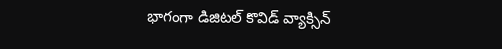భాగంగా డిజిటల్ కొవిడ్ వ్యాక్సిన్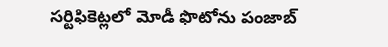సర్టిఫికెట్లలో మోడీ ఫొటోను పంజాబ్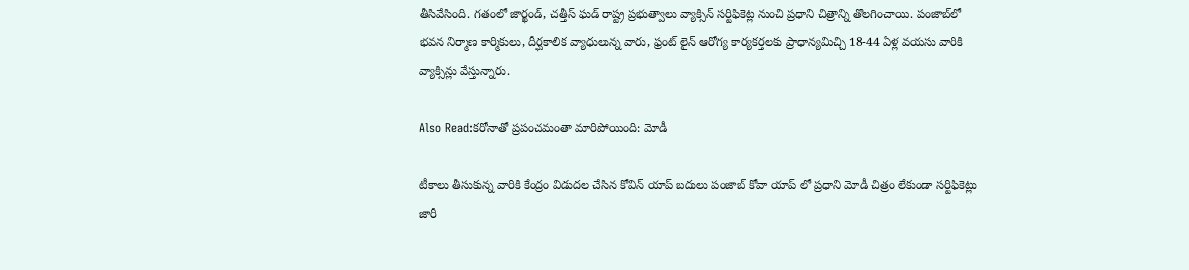తీసివేసింది. గతంలో జార్ఖండ్, చత్తీస్ ఘడ్ రాష్ట్ర ప్రభుత్వాలు వ్యాక్సిన్ సర్టిఫికెట్ల నుంచి ప్రధాని చిత్రాన్ని తొలగించాయి. పంజాబ్‌లో భవన నిర్మాణ కార్మికులు, దీర్ఘకాలిక వ్యాధులున్న వారు, ఫ్రంట్ లైన్ ఆరోగ్య కార్యకర్తలకు ప్రాధాన్యమిచ్చి 18-44 ఏళ్ల వయసు వారికి వ్యాక్సిన్లు వేస్తున్నారు.

Also Read:కరోనాతో ప్రపంచమంతా మారిపోయింది: మోడీ

టీకాలు తీసుకున్న వారికి కేంద్రం విడుదల చేసిన కోవిన్ యాప్ బదులు పంజాబ్ కోవా యాప్ లో ప్రధాని మోడీ చిత్రం లేకుండా సర్టిఫికెట్లు జారీ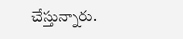చేస్తున్నారు.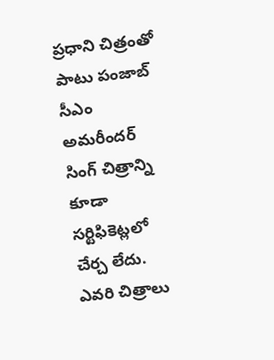ప్రధాని చిత్రంతో పాటు పంజాబ్ సీఎం అమరీందర్ సింగ్ చిత్రాన్ని కూడా సర్టిఫికెట్లలో చేర్చ లేదు. ఎవరి చిత్రాలు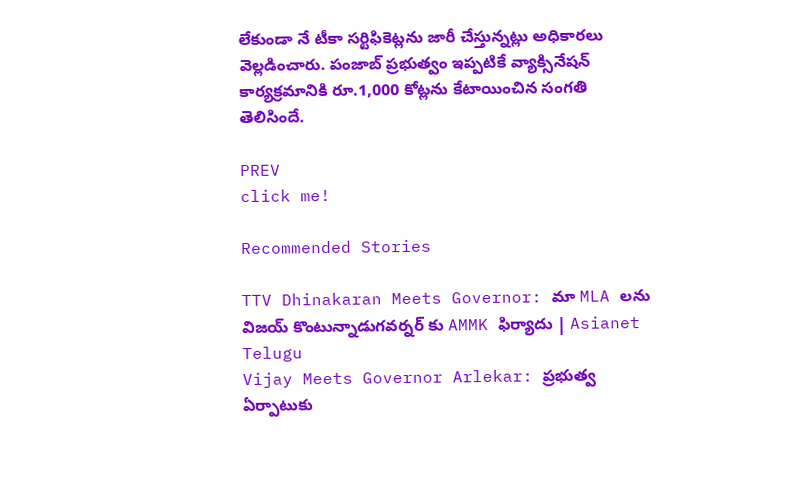లేకుండా నే టీకా సర్టిఫికెట్లను జారీ చేస్తున్నట్లు అధికారలు వెల్లడించారు. పంజాబ్ ప్రభుత్వం ఇప్పటికే వ్యాక్సినేషన్ కార్యక్రమానికి రూ.1,000 కోట్లను కేటాయించిన సంగతి తెలిసిందే.

PREV
click me!

Recommended Stories

TTV Dhinakaran Meets Governor: మా MLA లను విజయ్ కొంటున్నాడుగవర్నర్ కు AMMK ఫిర్యాదు | Asianet Telugu
Vijay Meets Governor Arlekar: ప్రభుత్వ ఏర్పాటుకు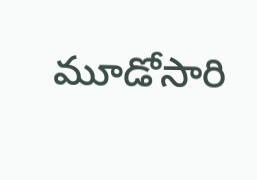మూడోసారి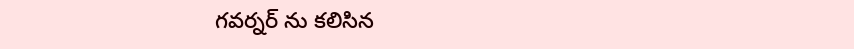గవర్నర్ ను కలిసిన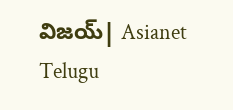విజయ్| Asianet Telugu